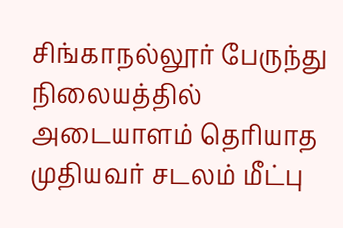சிங்காநல்லூர் பேருந்து நிலையத்தில் அடையாளம் தெரியாத முதியவர் சடலம் மீட்பு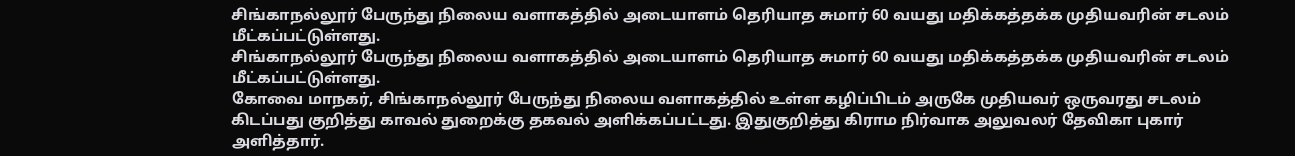சிங்காநல்லூர் பேருந்து நிலைய வளாகத்தில் அடையாளம் தெரியாத சுமார் 60 வயது மதிக்கத்தக்க முதியவரின் சடலம் மீட்கப்பட்டுள்ளது.
சிங்காநல்லூர் பேருந்து நிலைய வளாகத்தில் அடையாளம் தெரியாத சுமார் 60 வயது மதிக்கத்தக்க முதியவரின் சடலம் மீட்கப்பட்டுள்ளது.
கோவை மாநகர், சிங்காநல்லூர் பேருந்து நிலைய வளாகத்தில் உள்ள கழிப்பிடம் அருகே முதியவர் ஒருவரது சடலம் கிடப்பது குறித்து காவல் துறைக்கு தகவல் அளிக்கப்பட்டது. இதுகுறித்து கிராம நிர்வாக அலுவலர் தேவிகா புகார் அளித்தார்.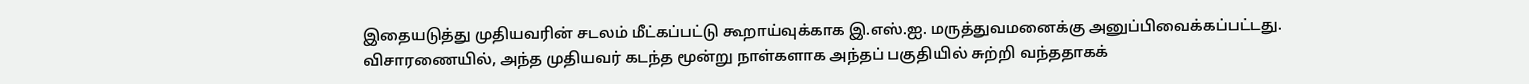இதையடுத்து முதியவரின் சடலம் மீட்கப்பட்டு கூறாய்வுக்காக இ.எஸ்.ஐ. மருத்துவமனைக்கு அனுப்பிவைக்கப்பட்டது.
விசாரணையில், அந்த முதியவர் கடந்த மூன்று நாள்களாக அந்தப் பகுதியில் சுற்றி வந்ததாகக்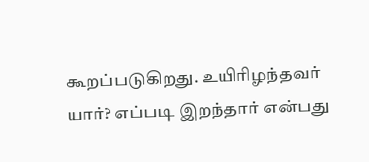கூறப்படுகிறது. உயிரிழந்தவர் யார்? எப்படி இறந்தார் என்பது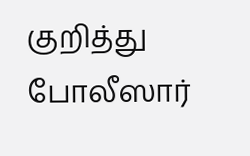குறித்து போலீஸார்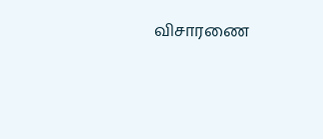விசாரணை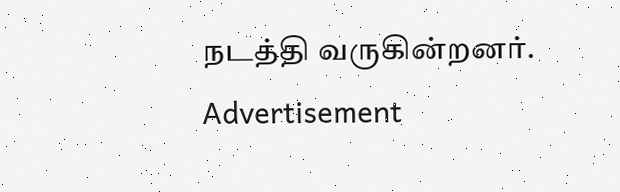நடத்தி வருகின்றனர்.
Advertisement